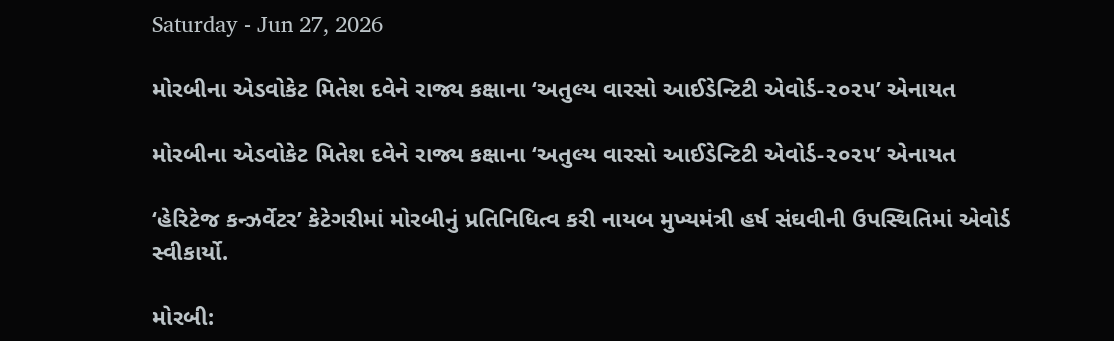Saturday - Jun 27, 2026

મોરબીના એડવોકેટ મિતેશ દવેને રાજ્ય કક્ષાના ‘અતુલ્ય વારસો આઈડેન્ટિટી એવોર્ડ-૨૦૨૫’ એનાયત

મોરબીના એડવોકેટ મિતેશ દવેને રાજ્ય કક્ષાના ‘અતુલ્ય વારસો આઈડેન્ટિટી એવોર્ડ-૨૦૨૫’ એનાયત

‘હેરિટેજ કન્ઝર્વેટર’ કેટેગરીમાં મોરબીનું પ્રતિનિધિત્વ કરી નાયબ મુખ્યમંત્રી હર્ષ સંઘવીની ઉપસ્થિતિમાં એવોર્ડ સ્વીકાર્યો.

મોરબી: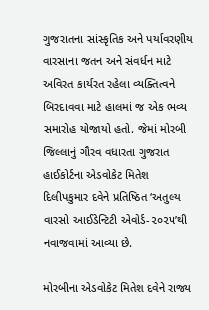ગુજરાતના સાંસ્કૃતિક અને પર્યાવરણીય વારસાના જતન અને સંવર્ધન માટે અવિરત કાર્યરત રહેલા વ્યક્તિત્વને બિરદાવવા માટે હાલમાં જ એક ભવ્ય સમારોહ યોજાયો હતો. જેમાં મોરબી જિલ્લાનું ગૌરવ વધારતા ગુજરાત હાઈકોર્ટના એડવોકેટ મિતેશ દિલીપકુમાર દવેને પ્રતિષ્ઠિત ‘અતુલ્ય વારસો આઈડેન્ટિટી એવોર્ડ-૨૦૨૫’થી નવાજવામાં આવ્યા છે.

મોરબીના એડવોકેટ મિતેશ દવેને રાજ્ય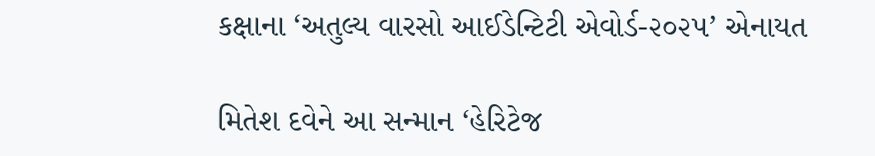કક્ષાના ‘અતુલ્ય વારસો આઈડેન્ટિટી એવોર્ડ-૨૦૨૫’ એનાયત

મિતેશ દવેને આ સન્માન ‘હેરિટેજ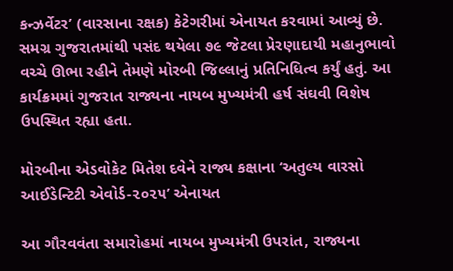કન્ઝર્વેટર’ (વારસાના રક્ષક) કેટેગરીમાં એનાયત કરવામાં આવ્યું છે. સમગ્ર ગુજરાતમાંથી પસંદ થયેલા ૭૯ જેટલા પ્રેરણાદાયી મહાનુભાવો વચ્ચે ઊભા રહીને તેમણે મોરબી જિલ્લાનું પ્રતિનિધિત્વ કર્યું હતું. આ કાર્યક્રમમાં ગુજરાત રાજ્યના નાયબ મુખ્યમંત્રી હર્ષ સંઘવી વિશેષ ઉપસ્થિત રહ્યા હતા.

મોરબીના એડવોકેટ મિતેશ દવેને રાજ્ય કક્ષાના ‘અતુલ્ય વારસો આઈડેન્ટિટી એવોર્ડ-૨૦૨૫’ એનાયત

આ ગૌરવવંતા સમારોહમાં નાયબ મુખ્યમંત્રી ઉપરાંત, રાજ્યના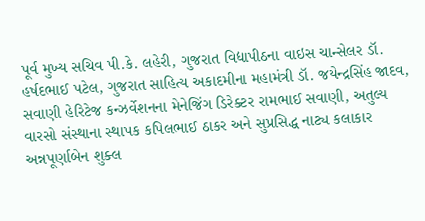પૂર્વ મુખ્ય સચિવ પી.કે. લહેરી, ગુજરાત વિદ્યાપીઠના વાઇસ ચાન્સેલર ડૉ. હર્ષદભાઈ પટેલ, ગુજરાત સાહિત્ય અકાદમીના મહામંત્રી ડૉ. જયેન્દ્રસિંહ જાદવ, સવાણી હેરિટેજ કન્ઝર્વેશનના મેનેજિંગ ડિરેક્ટર રામભાઈ સવાણી, અતુલ્ય વારસો સંસ્થાના સ્થાપક કપિલભાઈ ઠાકર અને સુપ્રસિદ્ધ નાટ્ય કલાકાર અન્નપૂર્ણાબેન શુક્લ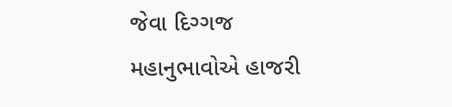જેવા દિગ્ગજ મહાનુભાવોએ હાજરી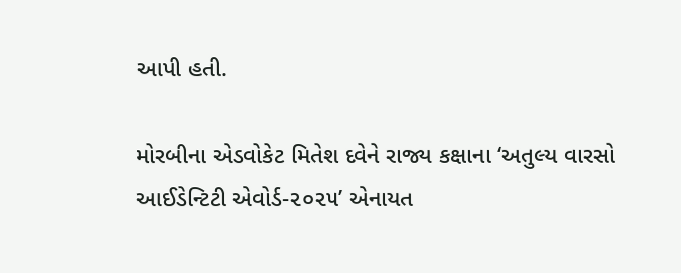આપી હતી.

મોરબીના એડવોકેટ મિતેશ દવેને રાજ્ય કક્ષાના ‘અતુલ્ય વારસો આઈડેન્ટિટી એવોર્ડ-૨૦૨૫’ એનાયત